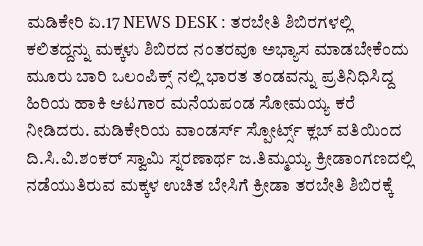ಮಡಿಕೇರಿ ಏ.17 NEWS DESK : ತರಬೇತಿ ಶಿಬಿರಗಳಲ್ಲಿ ಕಲಿತದ್ದನ್ನು ಮಕ್ಕಳು ಶಿಬಿರದ ನಂತರವೂ ಅಭ್ಯಾಸ ಮಾಡಬೇಕೆಂದು ಮೂರು ಬಾರಿ ಒಲಂಪಿಕ್ಸ್ ನಲ್ಲಿ ಭಾರತ ತಂಡವನ್ನು ಪ್ರತಿನಿಧಿಸಿದ್ದ ಹಿರಿಯ ಹಾಕಿ ಆಟಗಾರ ಮನೆಯಪಂಡ ಸೋಮಯ್ಯ ಕರೆ ನೀಡಿದರು. ಮಡಿಕೇರಿಯ ವಾಂಡರ್ಸ್ ಸ್ಪೋರ್ಟ್ಸ್ ಕ್ಲಬ್ ವತಿಯಿಂದ ದಿ.ಸಿ.ವಿ.ಶಂಕರ್ ಸ್ವಾಮಿ ಸ್ನರಣಾರ್ಥ ಜ.ತಿಮ್ಮಯ್ಯ ಕ್ರೀಡಾಂಗಣದಲ್ಲಿ ನಡೆಯುತಿರುವ ಮಕ್ಕಳ ಉಚಿತ ಬೇಸಿಗೆ ಕ್ರೀಡಾ ತರಬೇತಿ ಶಿಬಿರಕ್ಕೆ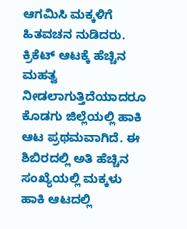ಆಗಮಿಸಿ ಮಕ್ಕಳಿಗೆ ಹಿತವಚನ ನುಡಿದರು. ಕ್ರಿಕೆಟ್ ಆಟಕ್ಕೆ ಹೆಚ್ಚಿನ ಮಹತ್ವ ನೀಡಲಾಗುತ್ತಿದೆಯಾದರೂ ಕೊಡಗು ಜಿಲ್ಲೆಯಲ್ಲಿ ಹಾಕಿ ಆಟ ಪ್ರಥಮವಾಗಿದೆ. ಈ ಶಿಬಿರದಲ್ಲಿ ಅತಿ ಹೆಚ್ಚಿನ ಸಂಖ್ಯೆಯಲ್ಲಿ ಮಕ್ಕಳು ಹಾಕಿ ಆಟದಲ್ಲಿ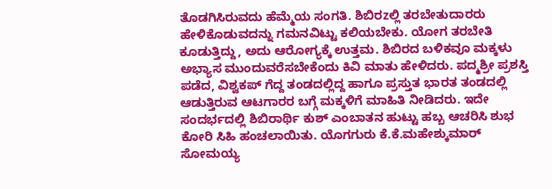ತೊಡಗಿಸಿರುವದು ಹೆಮ್ಮೆಯ ಸಂಗತಿ. ಶಿಬಿರzಲ್ಲಿ ತರಬೇತುದಾರರು ಹೇಳಿಕೊಡುವದನ್ನು ಗಮನವಿಟ್ಟು ಕಲಿಯಬೇಕು. ಯೋಗ ತರಬೇತಿ ಕೂಡುತ್ತಿದ್ದು, ಅದು ಆರೋಗ್ಯಕ್ಕೆ ಉತ್ತಮ. ಶಿಬಿರದ ಬಳಿಕವೂ ಮಕ್ಕಳು ಅಭ್ಯಾಸ ಮುಂದುವರೆಸಬೇಕೆಂದು ಕಿವಿ ಮಾತು ಹೇಳಿದರು. ಪದ್ಮಶ್ರೀ ಪ್ರಶಸ್ತಿ ಪಡೆದ, ವಿಶ್ವಕಪ್ ಗೆದ್ದ ತಂಡದಲ್ಲಿದ್ದ ಹಾಗೂ ಪ್ರಸ್ತುತ ಭಾರತ ತಂಡದಲ್ಲಿ ಆಡುತ್ತಿರುವ ಆಟಗಾರರ ಬಗ್ಗೆ ಮಕ್ಕಳಿಗೆ ಮಾಹಿತಿ ನೀಡಿದರು. ಇದೇ ಸಂದರ್ಭದಲ್ಲಿ ಶಿಬಿರಾರ್ಥಿ ಕುಶ್ ಎಂಬಾತನ ಹುಟ್ಟು ಹಬ್ಬ ಆಚರಿಸಿ ಶುಭ ಕೋರಿ ಸಿಹಿ ಹಂಚಲಾಯಿತು. ಯೊಗಗುರು ಕೆ.ಕೆ.ಮಹೇಶ್ಕುಮಾರ್ ಸೋಮಯ್ಯ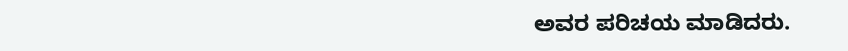ಅವರ ಪರಿಚಯ ಮಾಡಿದರು.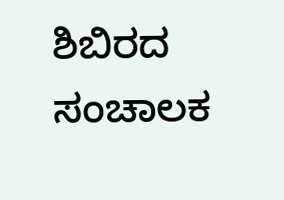ಶಿಬಿರದ ಸಂಚಾಲಕ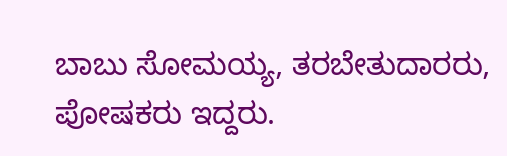ಬಾಬು ಸೋಮಯ್ಯ, ತರಬೇತುದಾರರು, ಪೋಷಕರು ಇದ್ದರು.